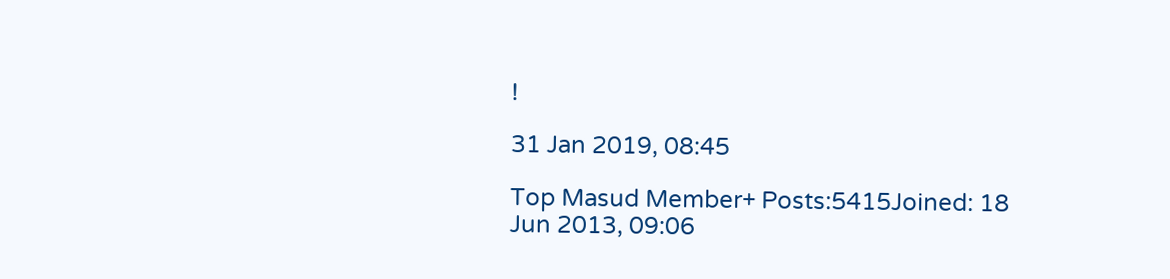!

31 Jan 2019, 08:45

Top Masud Member+ Posts:5415Joined: 18 Jun 2013, 09:06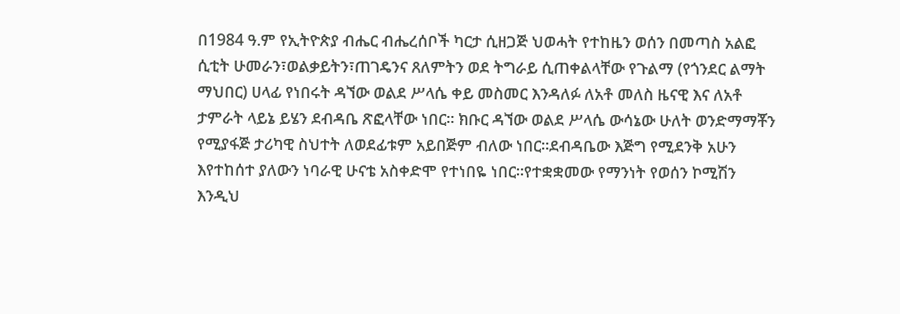በ1984 ዓ.ም የኢትዮጵያ ብሔር ብሔረሰቦች ካርታ ሲዘጋጅ ህወሓት የተከዜን ወሰን በመጣስ አልፎ ሲቲት ሁመራን፣ወልቃይትን፣ጠገዴንና ጸለምትን ወደ ትግራይ ሲጠቀልላቸው የጉልማ (የጎንደር ልማት ማህበር) ሀላፊ የነበሩት ዳኘው ወልደ ሥላሴ ቀይ መስመር እንዳለፉ ለአቶ መለስ ዜናዊ እና ለአቶ ታምራት ላይኔ ይሄን ደብዳቤ ጽፎላቸው ነበር። ክቡር ዳኘው ወልደ ሥላሴ ውሳኔው ሁለት ወንድማማቾን የሚያፋጅ ታሪካዊ ስህተት ለወደፊቱም አይበጅም ብለው ነበር።ደብዳቤው እጅግ የሚደንቅ አሁን እየተከሰተ ያለውን ነባራዊ ሁናቴ አስቀድሞ የተነበዬ ነበር።የተቋቋመው የማንነት የወሰን ኮሚሽን እንዲህ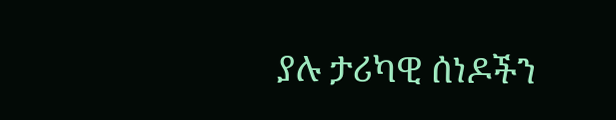ያሉ ታሪካዊ ሰነዶችን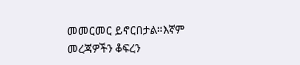መመርመር ይኖርበታል።እኛም መረጃዎችን ቆፍረን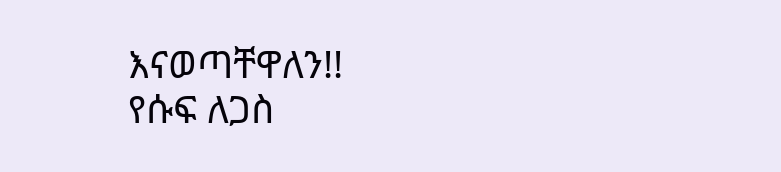እናወጣቸዋለን!!
የሱፍ ለጋስ